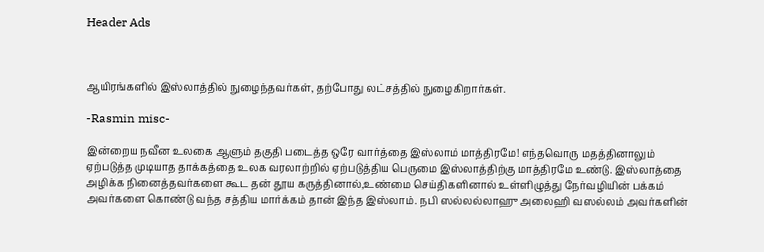Header Ads



ஆயிரங்களில் இஸ்லாத்தில் நுழைந்தவர்கள், தற்போது லட்சத்தில் நுழைகிறார்கள்.

-Rasmin misc-

இன்றைய நவீன உலகை ஆளும் தகுதி படைத்த ஒரே வார்த்தை இஸ்லாம் மாத்திரமே! எந்தவொரு மதத்தினாலும் ஏற்படுத்த முடியாத தாக்கத்தை உலக வரலாற்றில் ஏற்படுத்திய பெருமை இஸ்லாத்திற்கு மாத்திரமே உண்டு. இஸ்லாத்தை அழிக்க நினைத்தவர்களை கூட தன் தூய கருத்தினால்,உண்மை செய்திகளினால் உள்ளிழுத்து நேர்வழியின் பக்கம் அவர்களை கொண்டு வந்த சத்திய மார்க்கம் தான் இந்த இஸ்லாம். நபி ஸல்லல்லாஹு அலைஹி வஸல்லம் அவர்களின்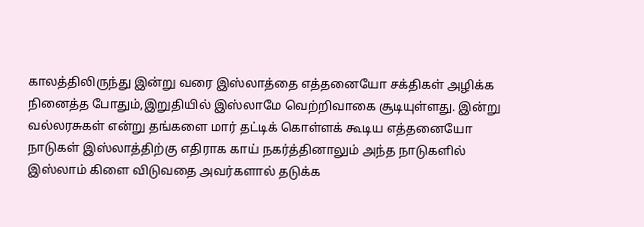காலத்திலிருந்து இன்று வரை இஸ்லாத்தை எத்தனையோ சக்திகள் அழிக்க நினைத்த போதும்,இறுதியில் இஸ்லாமே வெற்றிவாகை சூடியுள்ளது. இன்று வல்லரசுகள் என்று தங்களை மார் தட்டிக் கொள்ளக் கூடிய எத்தனையோ நாடுகள் இஸ்லாத்திற்கு எதிராக காய் நகர்த்தினாலும் அந்த நாடுகளில் இஸ்லாம் கிளை விடுவதை அவர்களால் தடுக்க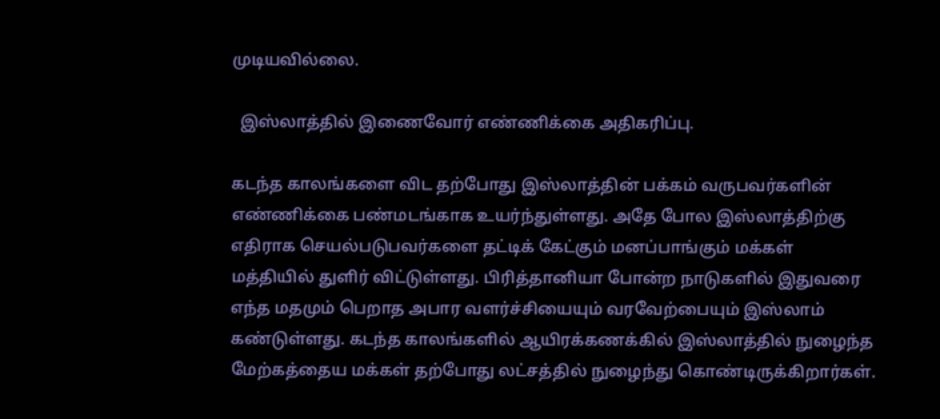முடியவில்லை.

  இஸ்லாத்தில் இணைவோர் எண்ணிக்கை அதிகரிப்பு.

கடந்த காலங்களை விட தற்போது இஸ்லாத்தின் பக்கம் வருபவர்களின் எண்ணிக்கை பண்மடங்காக உயர்ந்துள்ளது. அதே போல இஸ்லாத்திற்கு எதிராக செயல்படுபவர்களை தட்டிக் கேட்கும் மனப்பாங்கும் மக்கள் மத்தியில் துளிர் விட்டுள்ளது. பிரித்தானியா போன்ற நாடுகளில் இதுவரை எந்த மதமும் பெறாத அபார வளர்ச்சியையும் வரவேற்பையும் இஸ்லாம் கண்டுள்ளது. கடந்த காலங்களில் ஆயிரக்கணக்கில் இஸ்லாத்தில் நுழைந்த மேற்கத்தைய மக்கள் தற்போது லட்சத்தில் நுழைந்து கொண்டிருக்கிறார்கள்.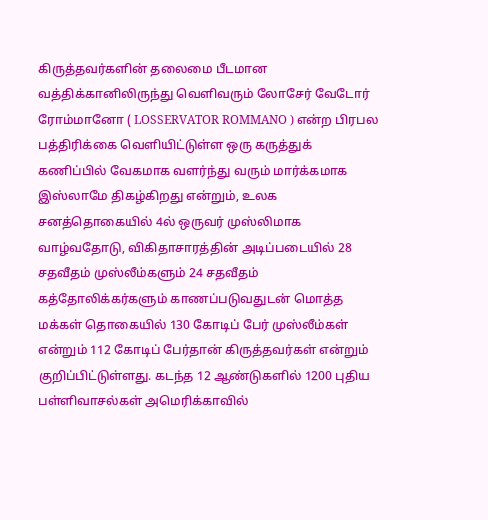கிருத்தவர்களின் தலைமை பீடமான வத்திக்கானிலிருந்து வெளிவரும் லோசேர் வேடோர் ரோம்மானோ ( LOSSERVATOR ROMMANO ) என்ற பிரபல பத்திரிக்கை வெளியிட்டுள்ள ஒரு கருத்துக் கணிப்பில் வேகமாக வளர்ந்து வரும் மார்க்கமாக இஸ்லாமே திகழ்கிறது என்றும், உலக சனத்தொகையில் 4ல் ஒருவர் முஸ்லிமாக வாழ்வதோடு, விகிதாசாரத்தின் அடிப்படையில் 28 சதவீதம் முஸ்லீம்களும் 24 சதவீதம் கத்தோலிக்கர்களும் காணப்படுவதுடன் மொத்த மக்கள் தொகையில் 130 கோடிப் பேர் முஸ்லீம்கள் என்றும் 112 கோடிப் பேர்தான் கிருத்தவர்கள் என்றும் குறிப்பிட்டுள்ளது. கடந்த 12 ஆண்டுகளில் 1200 புதிய பள்ளிவாசல்கள் அமெரிக்காவில்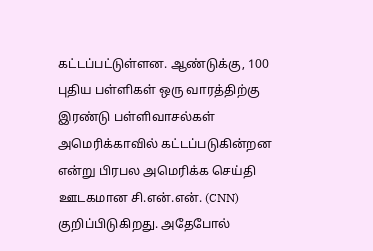கட்டப்பட்டுள்ளன. ஆண்டுக்கு, 100 புதிய பள்ளிகள் ஒரு வாரத்திற்கு இரண்டு பள்ளிவாசல்கள் அமெரிக்காவில் கட்டப்படுகின்றன என்று பிரபல அமெரிக்க செய்தி ஊடகமான சி.என்.என். (CNN) குறிப்பிடுகிறது. அதேபோல்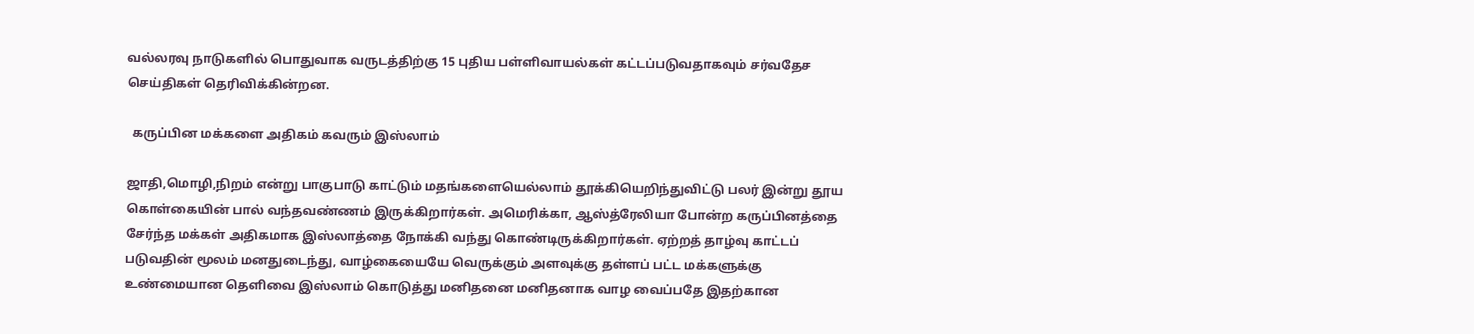வல்லரவு நாடுகளில் பொதுவாக வருடத்திற்கு 15 புதிய பள்ளிவாயல்கள் கட்டப்படுவதாகவும் சர்வதேச செய்திகள் தெரிவிக்கின்றன.

  கருப்பின மக்களை அதிகம் கவரும் இஸ்லாம்

ஜாதி,மொழி,நிறம் என்று பாகுபாடு காட்டும் மதங்களையெல்லாம் தூக்கியெறிந்துவிட்டு பலர் இன்று தூய கொள்கையின் பால் வந்தவண்ணம் இருக்கிறார்கள். அமெரிக்கா, ஆஸ்த்ரேலியா போன்ற கருப்பினத்தை சேர்ந்த மக்கள் அதிகமாக இஸ்லாத்தை நோக்கி வந்து கொண்டிருக்கிறார்கள். ஏற்றத் தாழ்வு காட்டப் படுவதின் மூலம் மனதுடைந்து, வாழ்கையையே வெருக்கும் அளவுக்கு தள்ளப் பட்ட மக்களுக்கு உண்மையான தெளிவை இஸ்லாம் கொடுத்து மனிதனை மனிதனாக வாழ வைப்பதே இதற்கான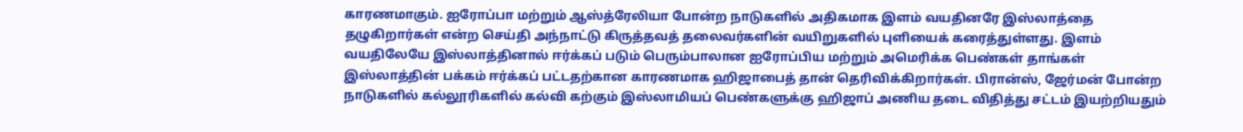காரணமாகும். ஐரோப்பா மற்றும் ஆஸ்த்ரேலியா போன்ற நாடுகளில் அதிகமாக இளம் வயதினரே இஸ்லாத்தை தழுகிறார்கள் என்ற செய்தி அந்நாட்டு கிருத்தவத் தலைவர்களின் வயிறுகளில் புளியைக் கரைத்துள்ளது. இளம் வயதிலேயே இஸ்லாத்தினால் ஈர்க்கப் படும் பெரும்பாலான ஐரோப்பிய மற்றும் அமெரிக்க பெண்கள் தாங்கள் இஸ்லாத்தின் பக்கம் ஈர்க்கப் பட்டதற்கான காரணமாக ஹிஜாபைத் தான் தெரிவிக்கிறார்கள். பிரான்ஸ், ஜேர்மன் போன்ற நாடுகளில் கல்லூரிகளில் கல்வி கற்கும் இஸ்லாமியப் பெண்களுக்கு ஹிஜாப் அணிய தடை விதித்து சட்டம் இயற்றியதும்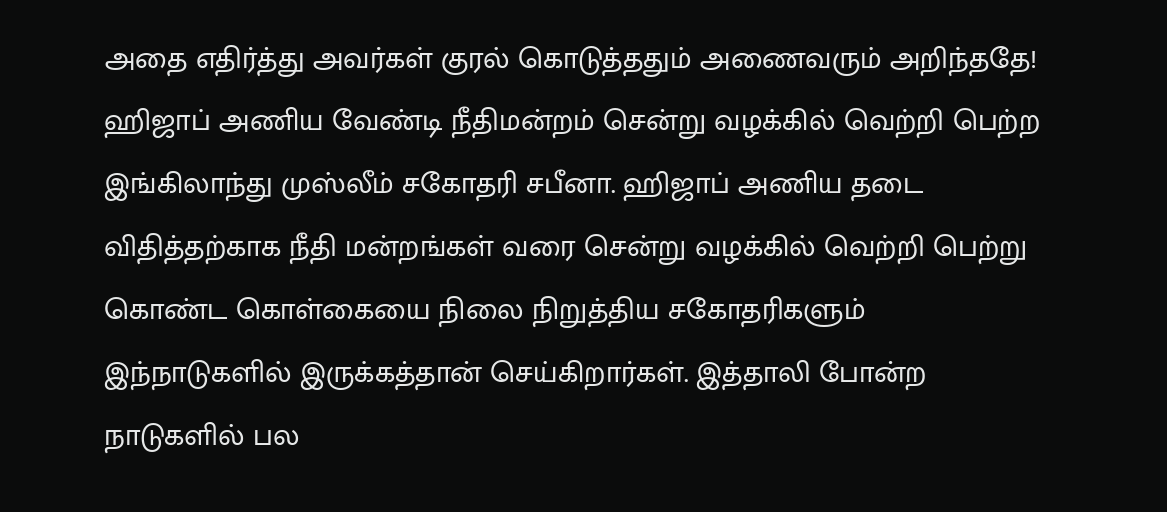அதை எதிர்த்து அவர்கள் குரல் கொடுத்ததும் அணைவரும் அறிந்ததே! ஹிஜாப் அணிய வேண்டி நீதிமன்றம் சென்று வழக்கில் வெற்றி பெற்ற இங்கிலாந்து முஸ்லீம் சகோதரி சபீனா. ஹிஜாப் அணிய தடை விதித்தற்காக நீதி மன்றங்கள் வரை சென்று வழக்கில் வெற்றி பெற்று கொண்ட கொள்கையை நிலை நிறுத்திய சகோதரிகளும் இந்நாடுகளில் இருக்கத்தான் செய்கிறார்கள். இத்தாலி போன்ற நாடுகளில் பல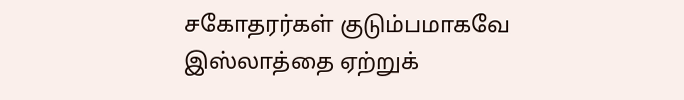சகோதரர்கள் குடும்பமாகவே இஸ்லாத்தை ஏற்றுக்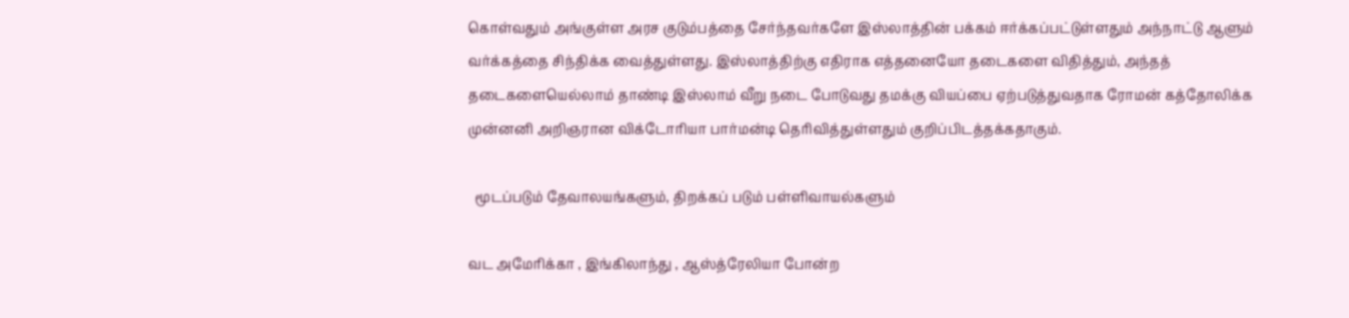கொள்வதும் அங்குள்ள அரச குடும்பத்தை சேர்ந்தவர்களே இஸ்லாத்தின் பக்கம் ஈர்க்கப்பட்டுள்ளதும் அந்நாட்டு ஆளும் வர்க்கத்தை சிந்திக்க வைத்துள்ளது. இஸ்லாத்திற்கு எதிராக எத்தனையோ தடைகளை விதித்தும், அந்தத் தடைகளையெல்லாம் தாண்டி இஸ்லாம் வீறு நடை போடுவது தமக்கு வியப்பை ஏற்படுத்துவதாக ரோமன் கத்தோலிக்க முன்னனி அறிஞரான விக்டோரியா பார்மன்டி தெரிவித்துள்ளதும் குறிப்பிடத்தக்கதாகும்.

  மூடப்படும் தேவாலயங்களும், திறக்கப் படும் பள்ளிவாயல்களும்

வட அமேரிக்கா , இங்கிலாந்து , ஆஸ்த்ரேலியா போன்ற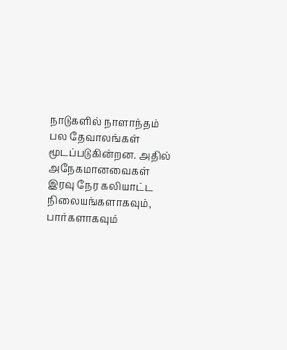நாடுகளில் நாளாந்தம் பல தேவாலங்கள் மூடப்படுகின்றன. அதில் அநேகமானவைகள் இரவு நேர கலியாட்ட நிலையங்களாகவும், பார்களாகவும்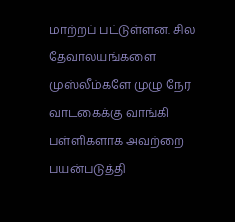மாற்றப் பட்டுள்ளன. சில தேவாலயங்களை முஸ்லீம்களே முழு நேர வாடகைக்கு வாங்கி பள்ளிகளாக அவற்றை பயன்படுத்தி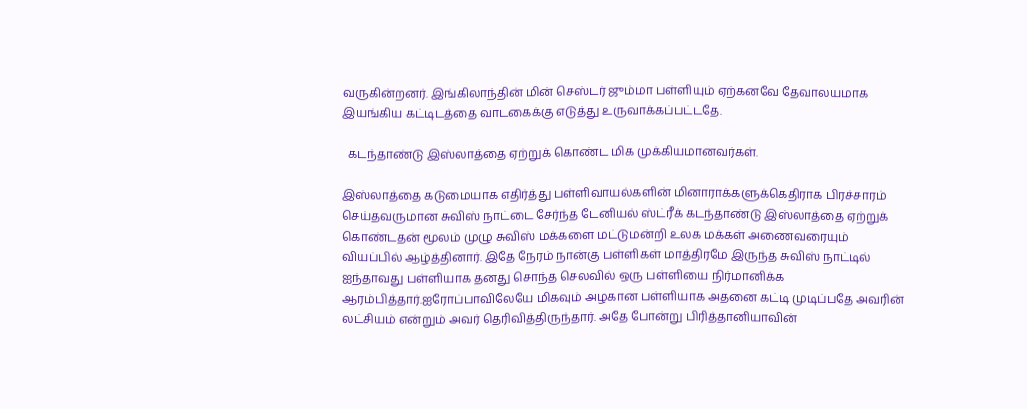வருகின்றனர். இங்கிலாந்தின் மின் செஸ்டர் ஜும்மா பள்ளியும் ஏற்கனவே தேவாலயமாக இயங்கிய கட்டிடத்தை வாடகைக்கு எடுத்து உருவாக்கப்பட்டதே.

  கடந்தாண்டு இஸ்லாத்தை ஏற்றுக் கொண்ட மிக முக்கியமானவர்கள்.

இஸ்லாத்தை கடுமையாக எதிர்த்து பள்ளிவாயல்களின் மினாராக்களுக்கெதிராக பிரச்சாரம் செய்தவருமான சுவிஸ் நாட்டை சேர்ந்த டேனியல் ஸ்ட்ரீக் கடந்தாண்டு இஸ்லாத்தை ஏற்றுக் கொண்டதன் மூலம் முழு சுவிஸ் மக்களை மட்டுமன்றி உலக மக்கள் அணைவரையும் வியப்பில் ஆழ்த்தினார். இதே நேரம் நான்கு பள்ளிகள் மாத்திரமே இருந்த சுவிஸ் நாட்டில் ஐந்தாவது பள்ளியாக தனது சொந்த செலவில் ஒரு பள்ளியை நிர்மானிக்க ஆரம்பித்தார்.ஐரோப்பாவிலேயே மிகவும் அழகான பள்ளியாக அதனை கட்டி முடிப்பதே அவரின் லட்சியம் என்றும் அவர் தெரிவித்திருந்தார். அதே போன்று பிரித்தானியாவின்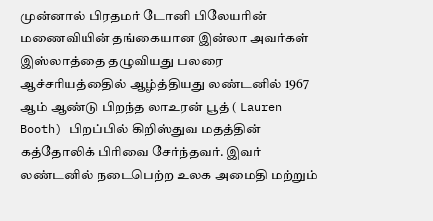முன்னால் பிரதமர் டோனி பிலேயரின் மணைவியின் தங்கையான இன்லா அவர்கள் இஸ்லாத்தை தழுவியது பலரை ஆச்சரியத்தைில் ஆழ்த்தியது லண்டனில் 1967 ஆம் ஆண்டு பிறந்த லாஉரன் பூத் ( Lauren Booth) பிறப்பில் கிறிஸ்துவ மதத்தின் கத்தோலிக் பிரிவை சேர்ந்தவர். இவர் லண்டனில் நடைபெற்ற உலக அமைதி மற்றும்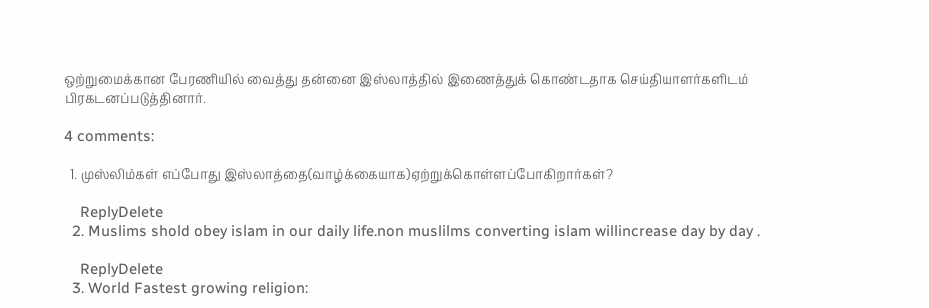ஒற்றுமைக்கான பேரணியில் வைத்து தன்னை இஸ்லாத்தில் இணைத்துக் கொண்டதாக செய்தியாளர்களிடம் பிரகடனப்படுத்தினார்.

4 comments:

  1. முஸ்லிம்கள் எப்போது இஸ்லாத்தை(வாழ்க்கையாக)ஏற்றுக்கொள்ளப்போகிறார்கள்?

    ReplyDelete
  2. Muslims shold obey islam in our daily life.non muslilms converting islam willincrease day by day .

    ReplyDelete
  3. World Fastest growing religion: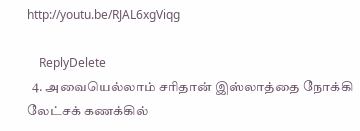http://youtu.be/RJAL6xgViqg

    ReplyDelete
  4. அவையெல்லாம் சரிதான் இஸ்லாத்தை நோக்கி லேட்சக் கணக்கில்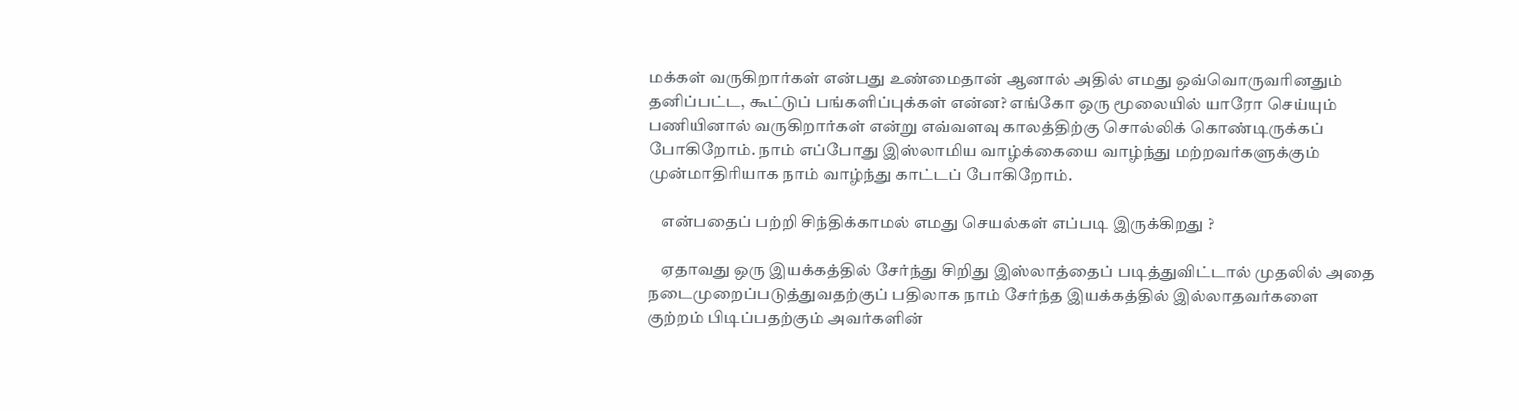மக்கள் வருகிறார்கள் என்பது உண்மைதான் ஆனால் அதில் எமது ஒவ்வொருவரினதும் தனிப்பட்ட, கூட்டுப் பங்களிப்புக்கள் என்ன? எங்கோ ஒரு மூலையில் யாரோ செய்யும் பணியினால் வருகிறார்கள் என்று எவ்வளவு காலத்திற்கு சொல்லிக் கொண்டிருக்கப் போகிறோம். நாம் எப்போது இஸ்லாமிய வாழ்க்கையை வாழ்ந்து மற்றவர்களுக்கும் முன்மாதிரியாக நாம் வாழ்ந்து காட்டப் போகிறோம்.

    என்பதைப் பற்றி சிந்திக்காமல் எமது செயல்கள் எப்படி இருக்கிறது ?

    ஏதாவது ஒரு இயக்கத்தில் சேர்ந்து சிறிது இஸ்லாத்தைப் படித்துவிட்டால் முதலில் அதை நடைமுறைப்படுத்துவதற்குப் பதிலாக நாம் சேர்ந்த இயக்கத்தில் இல்லாதவர்களை குற்றம் பிடிப்பதற்கும் அவர்களின்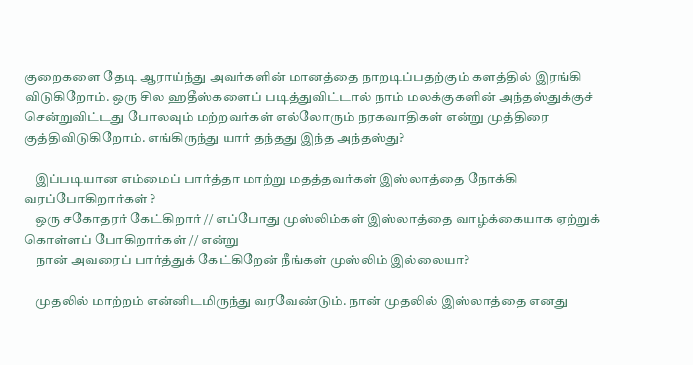குறைகளை தேடி ஆராய்ந்து அவர்களின் மானத்தை நாறடிப்பதற்கும் களத்தில் இரங்கி விடுகிறோம். ஒரு சில ஹதீஸ்களைப் படித்துவிட்டால் நாம் மலக்குகளின் அந்தஸ்துக்குச் சென்றுவிட்டது போலவும் மற்றவர்கள் எல்லோரும் நரகவாதிகள் என்று முத்திரை குத்திவிடுகிறோம். எங்கிருந்து யார் தந்தது இந்த அந்தஸ்து?

    இப்படியான எம்மைப் பார்த்தா மாற்று மதத்தவர்கள் இஸ்லாத்தை நோக்கி வரப்போகிறார்கள் ?
    ஒரு சகோதரர் கேட்கிறார் // எப்போது முஸ்லிம்கள் இஸ்லாத்தை வாழ்க்கையாக ஏற்றுக் கொள்ளப் போகிறார்கள் // என்று
    நான் அவரைப் பார்த்துக் கேட்கிறேன் நீங்கள் முஸ்லிம் இல்லையா?

    முதலில் மாற்றம் என்னிடமிருந்து வரவேண்டும். நான் முதலில் இஸ்லாத்தை எனது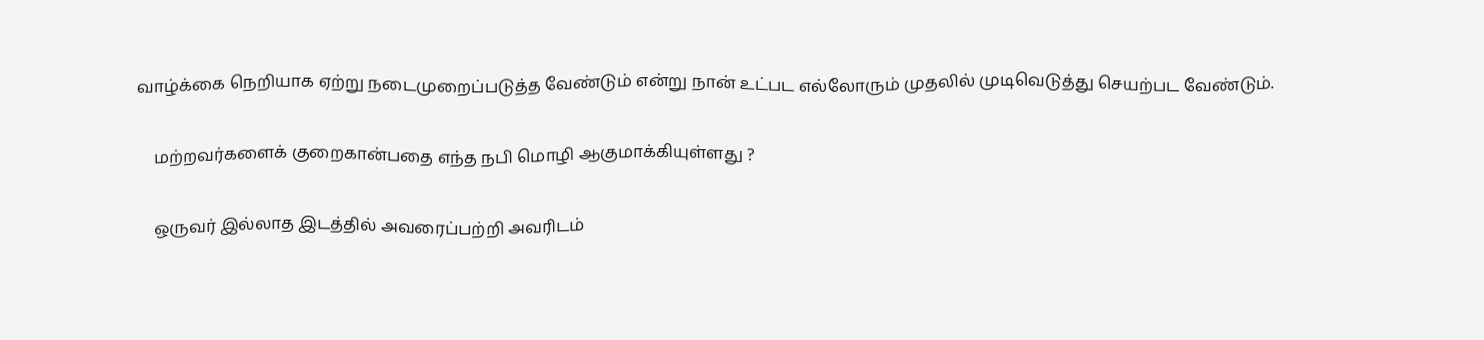வாழ்க்கை நெறியாக ஏற்று நடைமுறைப்படுத்த வேண்டும் என்று நான் உட்பட எல்லோரும் முதலில் முடிவெடுத்து செயற்பட வேண்டும்.

    மற்றவர்களைக் குறைகான்பதை எந்த நபி மொழி ஆகுமாக்கியுள்ளது ?

    ஒருவர் இல்லாத இடத்தில் அவரைப்பற்றி அவரிடம்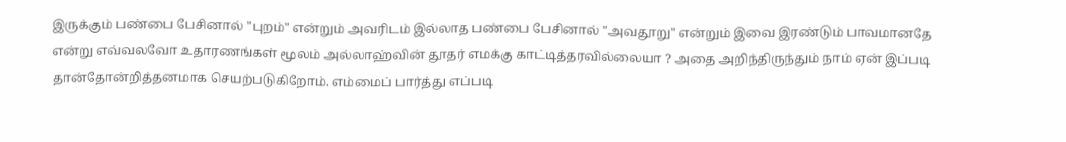இருக்கும் பண்பை பேசினால் "புறம்" என்றும் அவரிடம் இல்லாத பண்பை பேசினால் "அவதூறு" என்றும் இவை இரண்டும் பாவமானதே என்று எவ்வலவோ உதாரணங்கள் மூலம் அல்லாஹ்வின் தூதர் எமக்கு காட்டித்தரவில்லையா ? அதை அறிந்திருந்தும் நாம் ஏன் இப்படி தான்தோன்றித்தனமாக செயற்படுகிறோம். எம்மைப் பார்த்து எப்படி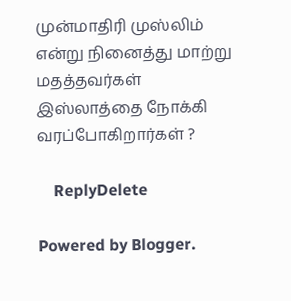முன்மாதிரி முஸ்லிம் என்று நினைத்து மாற்று மதத்தவர்கள் இஸ்லாத்தை நோக்கி வரப்போகிறார்கள் ?

    ReplyDelete

Powered by Blogger.